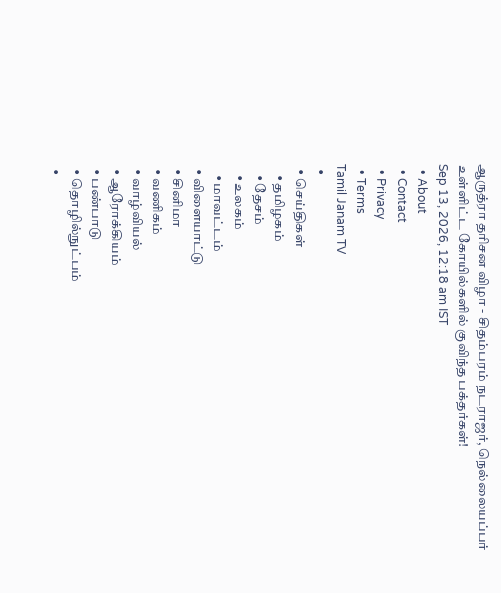ஆருத்ரா தரிசன விழா - சிதம்பரம் நடராஜர், நெல்லையப்பர் உள்ளிட்ட கோயில்களில் குவிந்த பக்தர்கள்!
Sep 13, 2026, 12:18 am IST
  • About
  • Contact
  • Privacy
  • Terms
Tamil Janam TV
  •
  • செய்திகள்
    • தமிழகம்
    • தேசம்
    • உலகம்
    • மாவட்டம்
  • விளையாட்டு
  • சினிமா
  • வணிகம்
  • வாழ்வியல்
  • ஆரோக்கியம்
  • பண்பாடு
  • தொழில்நுட்பம்
  •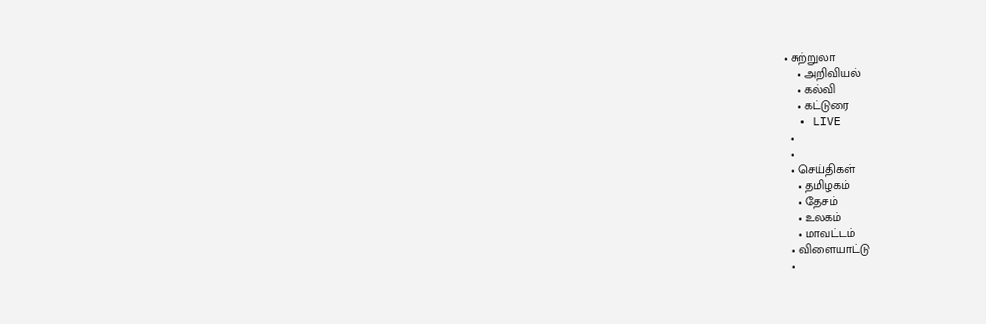• சுற்றுலா
    • அறிவியல்
    • கல்வி
    • கட்டுரை
  • LIVE
  •
  •
  • செய்திகள்
    • தமிழகம்
    • தேசம்
    • உலகம்
    • மாவட்டம்
  • விளையாட்டு
  •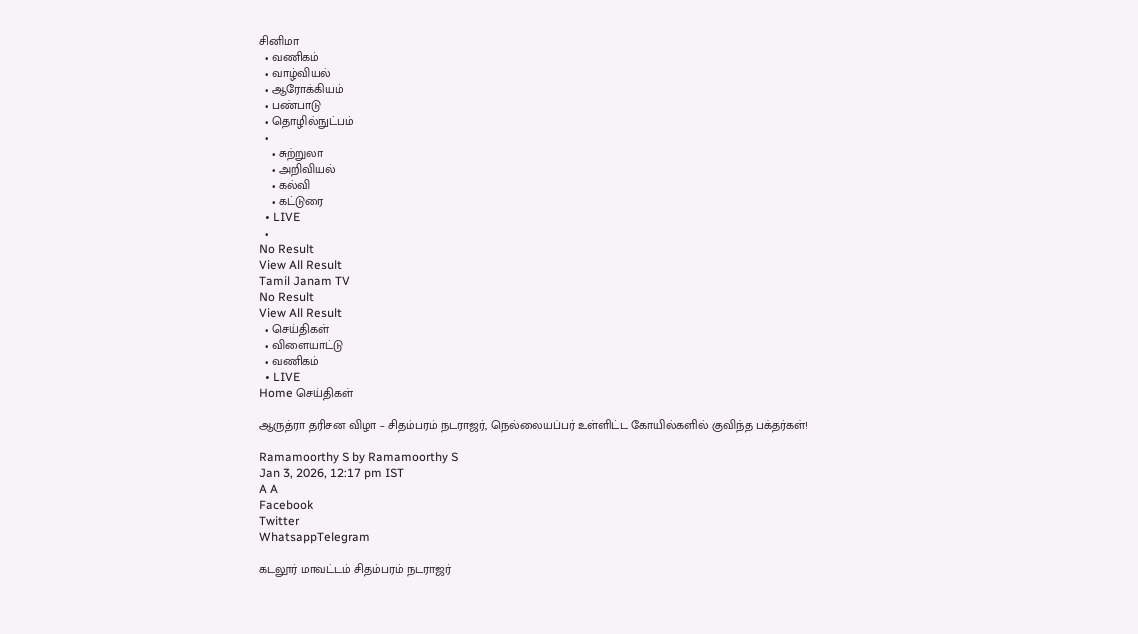சினிமா
  • வணிகம்
  • வாழ்வியல்
  • ஆரோக்கியம்
  • பண்பாடு
  • தொழில்நுட்பம்
  •
    • சுற்றுலா
    • அறிவியல்
    • கல்வி
    • கட்டுரை
  • LIVE
  •
No Result
View All Result
Tamil Janam TV
No Result
View All Result
  • செய்திகள்
  • விளையாட்டு
  • வணிகம்
  • LIVE
Home செய்திகள்

ஆருத்ரா தரிசன விழா – சிதம்பரம் நடராஜர், நெல்லையப்பர் உள்ளிட்ட கோயில்களில் குவிந்த பக்தர்கள்!

Ramamoorthy S by Ramamoorthy S
Jan 3, 2026, 12:17 pm IST
A A
Facebook
Twitter
WhatsappTelegram

கடலூர் மாவட்டம் சிதம்பரம் நடராஜர்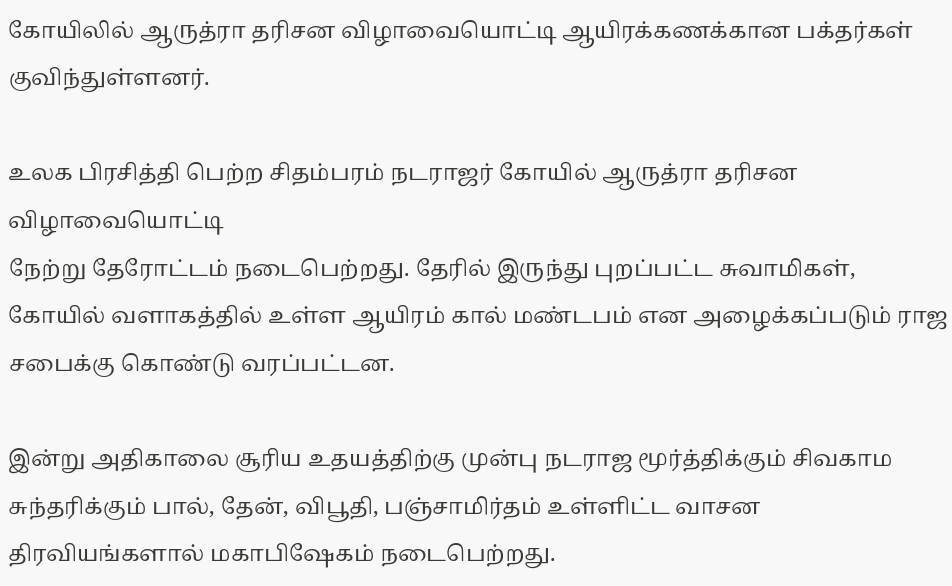கோயிலில் ஆருத்ரா தரிசன விழாவையொட்டி ஆயிரக்கணக்கான பக்தர்கள் குவிந்துள்ளனர்.

உலக பிரசித்தி பெற்ற சிதம்பரம் நடராஜர் கோயில் ஆருத்ரா தரிசன விழாவையொட்டி
நேற்று தேரோட்டம் நடைபெற்றது. தேரில் இருந்து புறப்பட்ட சுவாமிகள், கோயில் வளாகத்தில் உள்ள ஆயிரம் கால் மண்டபம் என அழைக்கப்படும் ராஜ சபைக்கு கொண்டு வரப்பட்டன.

இன்று அதிகாலை சூரிய உதயத்திற்கு முன்பு நடராஜ மூர்த்திக்கும் சிவகாம சுந்தரிக்கும் பால், தேன், விபூதி, பஞ்சாமிர்தம் உள்ளிட்ட வாசன திரவியங்களால் மகாபிஷேகம் நடைபெற்றது.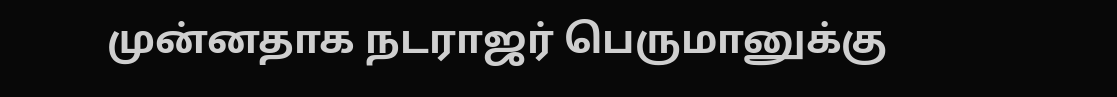முன்னதாக நடராஜர் பெருமானுக்கு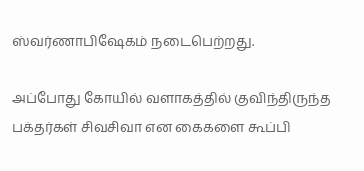ஸ்வர்ணாபிஷேகம் நடைபெற்றது.

அப்போது கோயில் வளாகத்தில் குவிந்திருந்த பக்தர்கள் சிவசிவா என கைகளை கூப்பி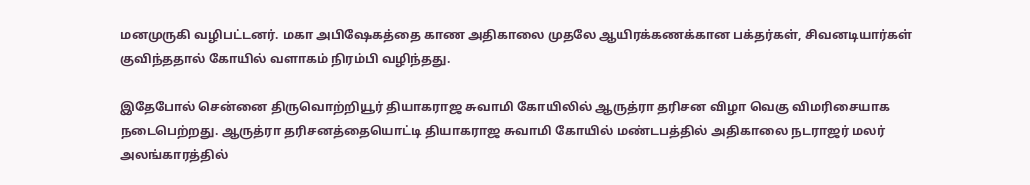மனமுருகி வழிபட்டனர். மகா அபிஷேகத்தை காண அதிகாலை முதலே ஆயிரக்கணக்கான பக்தர்கள், சிவனடியார்கள் குவிந்ததால் கோயில் வளாகம் நிரம்பி வழிந்தது.

இதேபோல் சென்னை திருவொற்றியூர் தியாகராஜ சுவாமி கோயிலில் ஆருத்ரா தரிசன விழா வெகு விமரிசையாக நடைபெற்றது. ஆருத்ரா தரிசனத்தையொட்டி தியாகராஜ சுவாமி கோயில் மண்டபத்தில் அதிகாலை நடராஜர் மலர் அலங்காரத்தில்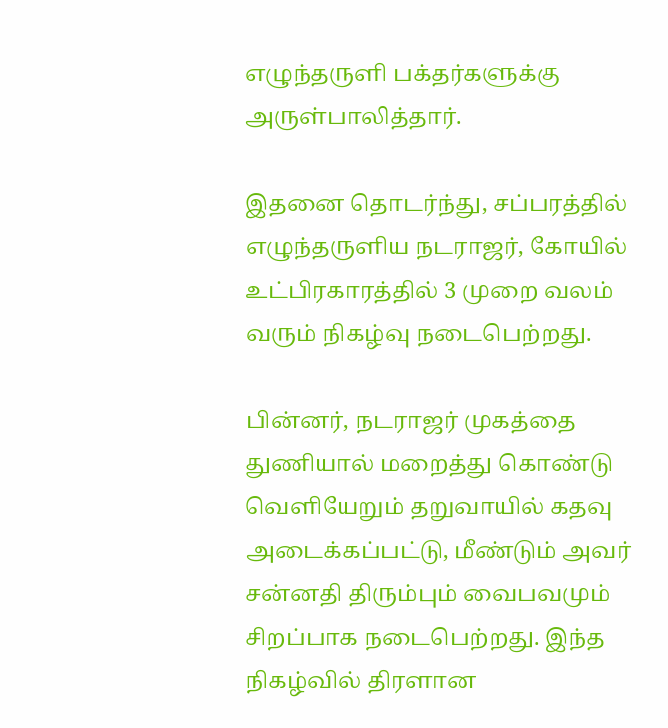எழுந்தருளி பக்தர்களுக்கு அருள்பாலித்தார்.

இதனை தொடர்ந்து, சப்பரத்தில் எழுந்தருளிய நடராஜர், கோயில் உட்பிரகாரத்தில் 3 முறை வலம் வரும் நிகழ்வு நடைபெற்றது.

பின்னர், நடராஜர் முகத்தை துணியால் மறைத்து கொண்டு வெளியேறும் தறுவாயில் கதவு அடைக்கப்பட்டு, மீண்டும் அவர் சன்னதி திரும்பும் வைபவமும் சிறப்பாக நடைபெற்றது. இந்த நிகழ்வில் திரளான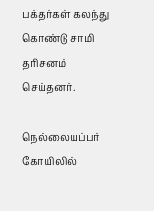பக்தர்கள் கலந்து கொண்டு சாமி தரிசனம் செய்தனர்.

நெல்லையப்பர் கோயிலில்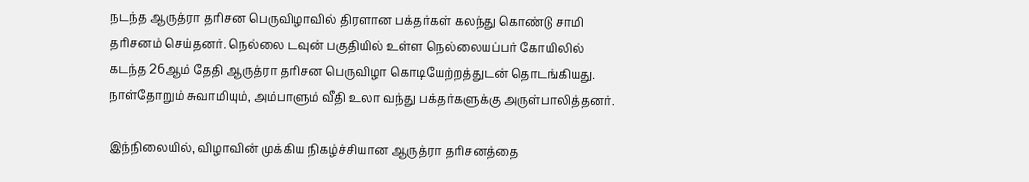நடந்த ஆருத்ரா தரிசன பெருவிழாவில் திரளான பக்தர்கள் கலந்து கொண்டு சாமி தரிசனம் செய்தனர். நெல்லை டவுன் பகுதியில் உள்ள நெல்லையப்பர் கோயிலில் கடந்த 26ஆம் தேதி ஆருத்ரா தரிசன பெருவிழா கொடியேற்றத்துடன் தொடங்கியது. நாள்தோறும் சுவாமியும், அம்பாளும் வீதி உலா வந்து பக்தர்களுக்கு அருள்பாலித்தனர்.

இந்நிலையில், விழாவின் முக்கிய நிகழ்ச்சியான ஆருத்ரா தரிசனத்தை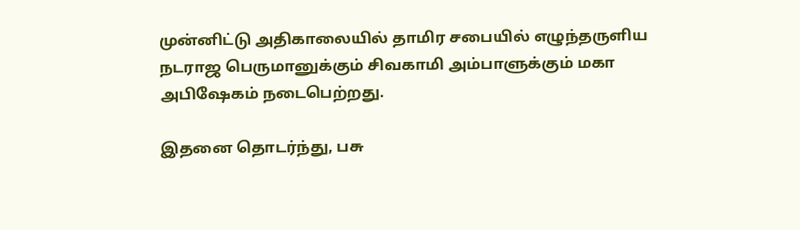முன்னிட்டு அதிகாலையில் தாமிர சபையில் எழுந்தருளிய நடராஜ பெருமானுக்கும் சிவகாமி அம்பாளுக்கும் மகா அபிஷேகம் நடைபெற்றது.

இதனை தொடர்ந்து, பசு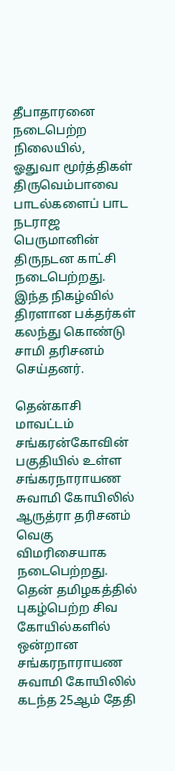தீபாதாரனை நடைபெற்ற நிலையில், ஓதுவா மூர்த்திகள் திருவெம்பாவை பாடல்களைப் பாட நடராஜ பெருமானின் திருநடன காட்சி நடைபெற்றது. இந்த நிகழ்வில் திரளான பக்தர்கள் கலந்து கொண்டு சாமி தரிசனம் செய்தனர்.

தென்காசி மாவட்டம் சங்கரன்கோவின் பகுதியில் உள்ள சங்கரநாராயண சுவாமி கோயிலில் ஆருத்ரா தரிசனம் வெகு விமரிசையாக நடைபெற்றது. தென் தமிழகத்தில் புகழ்பெற்ற சிவ கோயில்களில் ஒன்றான சங்கரநாராயண சுவாமி கோயிலில் கடந்த 25ஆம் தேதி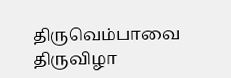திருவெம்பாவை திருவிழா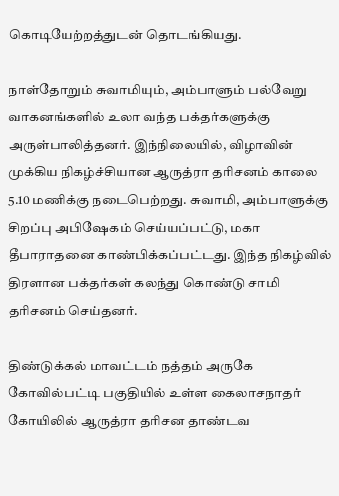கொடியேற்றத்துடன் தொடங்கியது.

நாள்தோறும் சுவாமியும், அம்பாளும் பல்வேறு வாகனங்களில் உலா வந்த பக்தர்களுக்கு அருள்பாலித்தனர். இந்நிலையில், விழாவின் முக்கிய நிகழ்ச்சியான ஆருத்ரா தரிசனம் காலை 5.10 மணிக்கு நடைபெற்றது. சுவாமி, அம்பாளுக்கு சிறப்பு அபிஷேகம் செய்யப்பட்டு, மகா தீபாராதனை காண்பிக்கப்பட்டது. இந்த நிகழ்வில் திரளான பக்தர்கள் கலந்து கொண்டு சாமி தரிசனம் செய்தனர்.

திண்டுக்கல் மாவட்டம் நத்தம் அருகே கோவில்பட்டி பகுதியில் உள்ள கைலாசநாதர் கோயிலில் ஆருத்ரா தரிசன தாண்டவ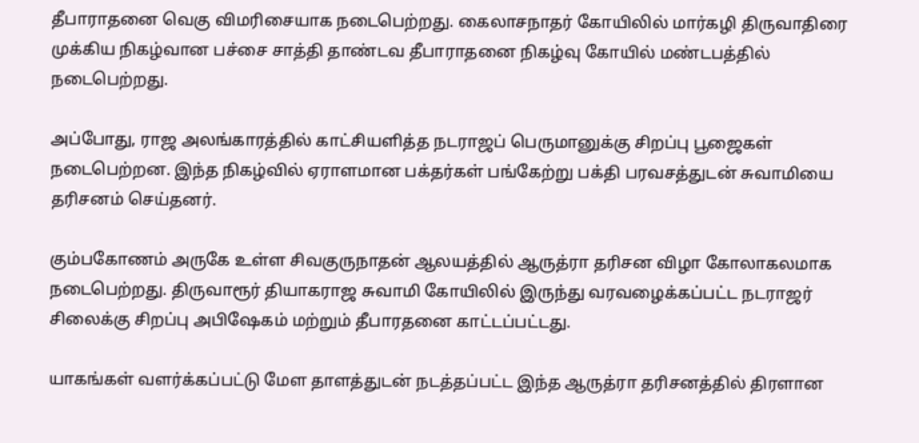தீபாராதனை வெகு விமரிசையாக நடைபெற்றது. கைலாசநாதர் கோயிலில் மார்கழி திருவாதிரை முக்கிய நிகழ்வான பச்சை சாத்தி தாண்டவ தீபாராதனை நிகழ்வு கோயில் மண்டபத்தில் நடைபெற்றது.

அப்போது, ராஜ அலங்காரத்தில் காட்சியளித்த நடராஜப் பெருமானுக்கு சிறப்பு பூஜைகள் நடைபெற்றன. இந்த நிகழ்வில் ஏராளமான பக்தர்கள் பங்கேற்று பக்தி பரவசத்துடன் சுவாமியை தரிசனம் செய்தனர்.

கும்பகோணம் அருகே உள்ள சிவகுருநாதன் ஆலயத்தில் ஆருத்ரா தரிசன விழா கோலாகலமாக நடைபெற்றது. திருவாரூர் தியாகராஜ சுவாமி கோயிலில் இருந்து வரவழைக்கப்பட்ட நடராஜர் சிலைக்கு சிறப்பு அபிஷேகம் மற்றும் தீபாரதனை காட்டப்பட்டது.

யாகங்கள் வளர்க்கப்பட்டு மேள தாளத்துடன் நடத்தப்பட்ட இந்த ஆருத்ரா தரிசனத்தில் திரளான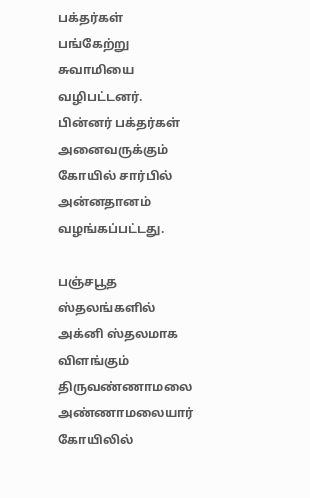பக்தர்கள் பங்கேற்று சுவாமியை வழிபட்டனர். பின்னர் பக்தர்கள் அனைவருக்கும் கோயில் சார்பில் அன்னதானம் வழங்கப்பட்டது.

பஞ்சபூத ஸ்தலங்களில் அக்னி ஸ்தலமாக விளங்கும் திருவண்ணாமலை அண்ணாமலையார் கோயிலில்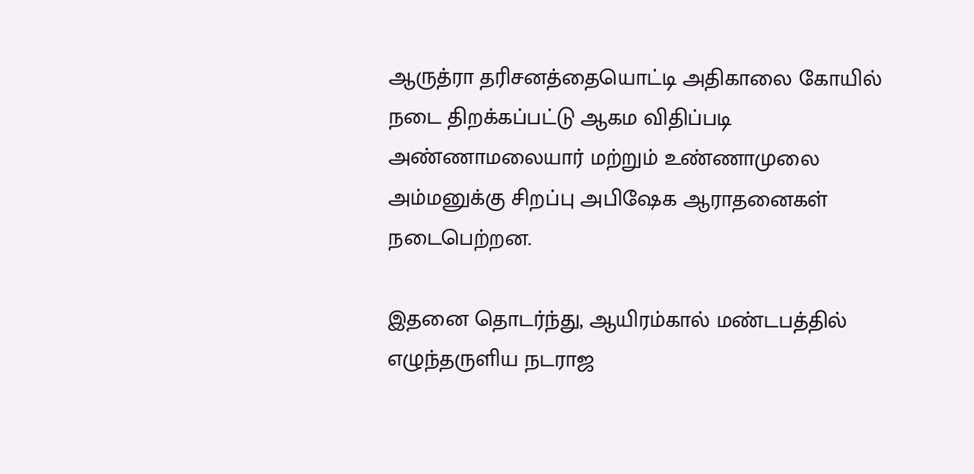ஆருத்ரா தரிசனத்தையொட்டி அதிகாலை கோயில் நடை திறக்கப்பட்டு ஆகம விதிப்படி அண்ணாமலையார் மற்றும் உண்ணாமுலை அம்மனுக்கு சிறப்பு அபிஷேக ஆராதனைகள் நடைபெற்றன.

இதனை தொடர்ந்து, ஆயிரம்கால் மண்டபத்தில் எழுந்தருளிய நடராஜ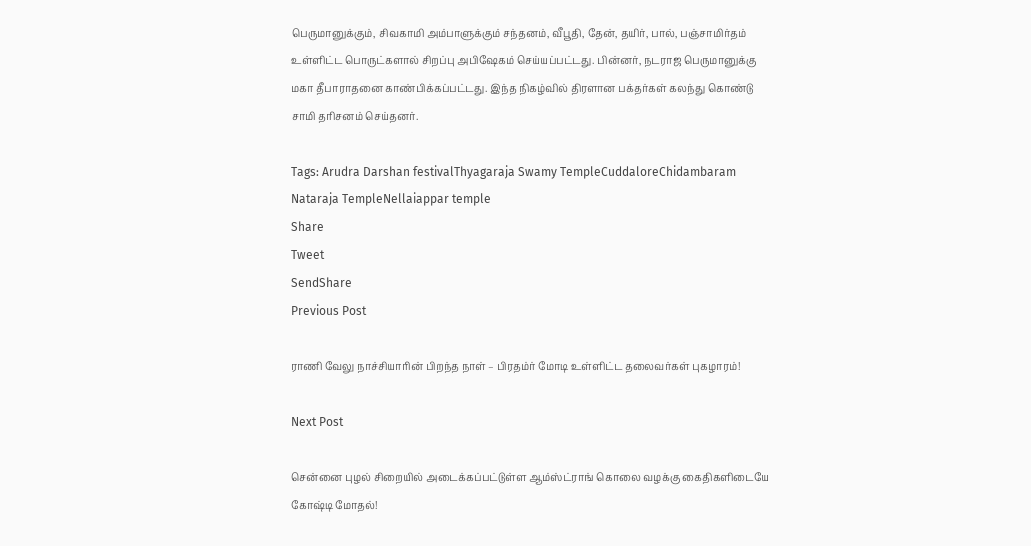பெருமானுக்கும், சிவகாமி அம்பாளுக்கும் சந்தனம், வீபூதி, தேன், தயிர், பால், பஞ்சாமிர்தம் உள்ளிட்ட பொருட்களால் சிறப்பு அபிஷேகம் செய்யப்பட்டது. பின்னர், நடராஜ பெருமானுக்கு மகா தீபாராதனை காண்பிக்கப்பட்டது. இந்த நிகழ்வில் திரளான பக்தர்கள் கலந்து கொண்டு சாமி தரிசனம் செய்தனர்.

Tags: Arudra Darshan festivalThyagaraja Swamy TempleCuddaloreChidambaram Nataraja TempleNellaiappar temple
Share
Tweet
SendShare
Previous Post

ராணி வேலு நாச்சியாரின் பிறந்த நாள் – பிரதம்ர் மோடி உள்ளிட்ட தலைவர்கள் புகழாரம்!

Next Post

சென்னை புழல் சிறையில் அடைக்கப்பட்டுள்ள ஆம்ஸ்ட்ராங் கொலை வழக்கு கைதிகளிடையே  கோஷ்டி மோதல்!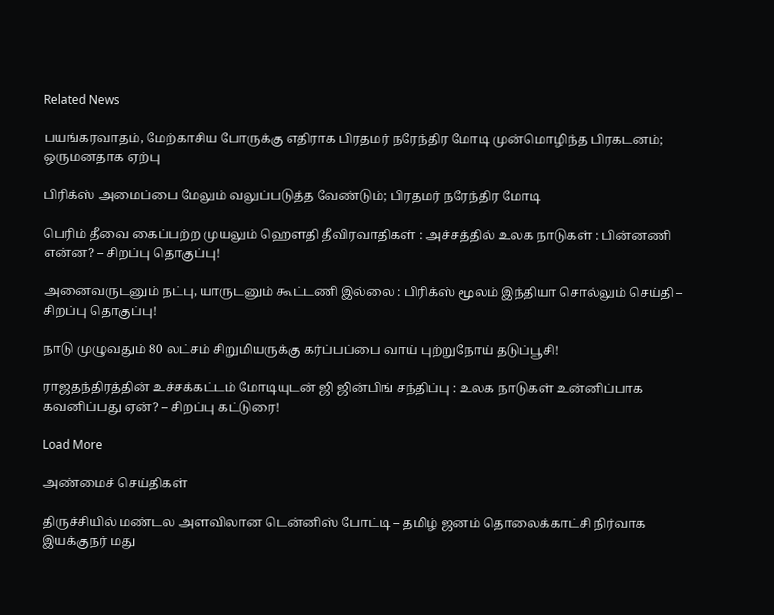Related News

பயங்கரவாதம், மேற்காசிய போருக்கு எதிராக பிரதமர் நரேந்திர மோடி முன்மொழிந்த பிரகடனம்; ஒருமனதாக ஏற்பு

பிரிக்ஸ் அமைப்பை மேலும் வலுப்படுத்த வேண்டும்; பிரதமர் நரேந்திர மோடி

பெரிம் தீவை கைப்பற்ற முயலும் ஹெளதி தீவிரவாதிகள் : அச்சத்தில் உலக நாடுகள் : பின்னணி என்ன? – சிறப்பு தொகுப்பு!

அனைவருடனும் நட்பு, யாருடனும் கூட்டணி இல்லை : பிரிக்ஸ் மூலம் இந்தியா சொல்லும் செய்தி – சிறப்பு தொகுப்பு!

நாடு முழுவதும் 80 லட்சம் சிறுமியருக்கு கர்ப்பப்பை வாய் புற்றுநோய் தடுப்பூசி!

ராஜதந்திரத்தின் உச்சக்கட்டம் மோடியுடன் ஜி ஜின்பிங் சந்திப்பு : உலக நாடுகள் உன்னிப்பாக கவனிப்பது ஏன்? – சிறப்பு கட்டுரை!

Load More

அண்மைச் செய்திகள்

திருச்சியில் மண்டல அளவிலான டென்னிஸ் போட்டி – தமிழ் ஜனம் தொலைக்காட்சி நிர்வாக இயக்குநர் மது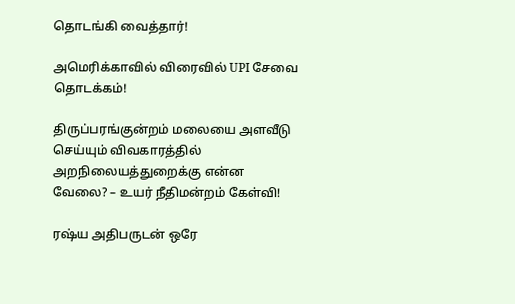தொடங்கி வைத்தார்!

அமெரிக்காவில் விரைவில் UPI சேவை தொடக்கம்!

திருப்பரங்குன்றம் மலையை அளவீடு செய்யும் விவகாரத்தில் அறநிலையத்துறைக்கு என்ன வேலை? – உயர் நீதிமன்றம் கேள்வி!

ரஷ்ய அதிபருடன் ஒரே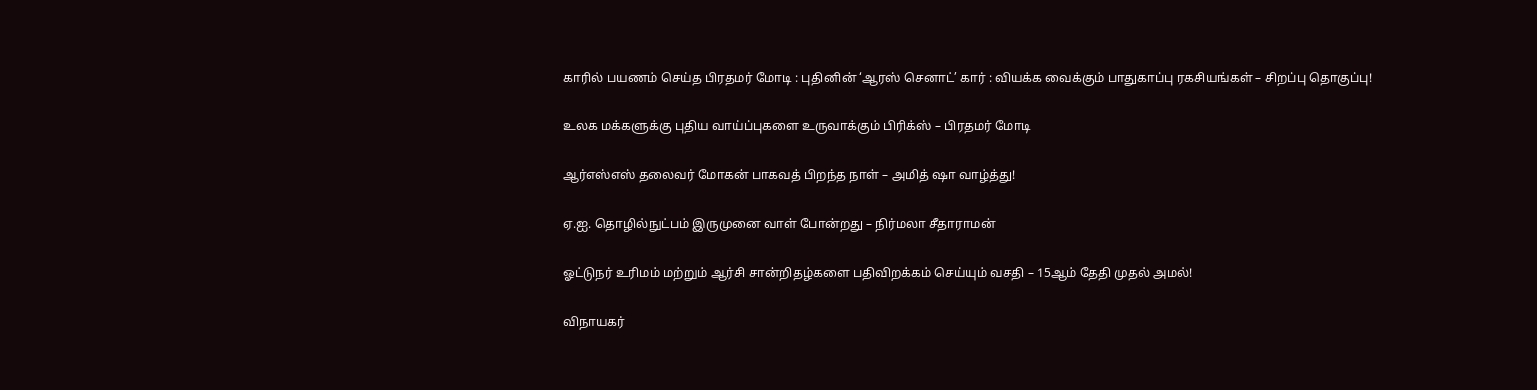காரில் பயணம் செய்த பிரதமர் மோடி : புதினின் ‘ஆரஸ் செனாட்’ கார் : வியக்க வைக்கும் பாதுகாப்பு ரகசியங்கள் – சிறப்பு தொகுப்பு!

உலக மக்களுக்கு புதிய வாய்ப்புகளை உருவாக்கும் பிரிக்ஸ் – பிரதமர் மோடி

ஆர்எஸ்எஸ் தலைவர் மோகன் பாகவத் பிறந்த நாள் – அமித் ஷா வாழ்த்து!

ஏ.ஐ. தொழில்நுட்பம் இருமுனை வாள் போன்றது – நிர்மலா சீதாராமன்

ஓட்டுநர் உரிமம் மற்றும் ஆர்சி சான்றிதழ்களை பதிவிறக்கம் செய்யும் வசதி – 15ஆம் தேதி முதல் அமல்!

விநாயகர்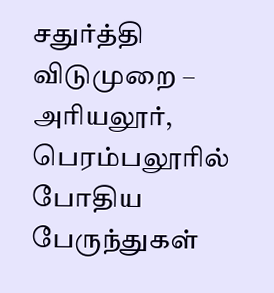சதுர்த்தி விடுமுறை – அரியலூர், பெரம்பலூரில் போதிய பேருந்துகள்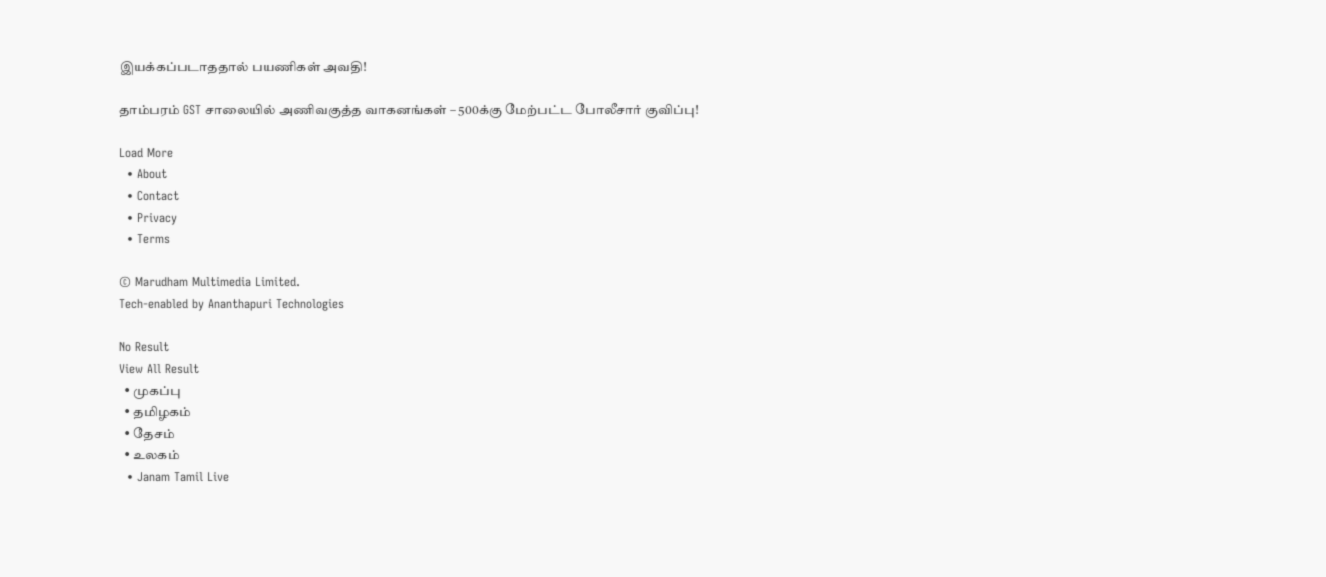இயக்கப்படாததால் பயணிகள் அவதி!

தாம்பரம் GST சாலையில் அணிவகுத்த வாகனங்கள் – 500க்கு மேற்பட்ட போலீசார் குவிப்பு!

Load More
  • About
  • Contact
  • Privacy
  • Terms

© Marudham Multimedia Limited.
Tech-enabled by Ananthapuri Technologies

No Result
View All Result
  • முகப்பு
  • தமிழகம்
  • தேசம்
  • உலகம்
  • Janam Tamil Live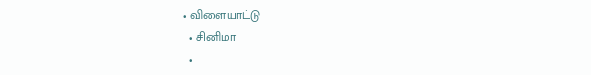• விளையாட்டு
  • சினிமா
  •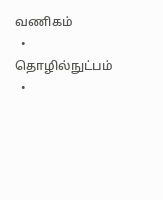வணிகம்
  • தொழில்நுட்பம்
  •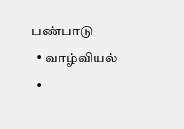பண்பாடு
  • வாழ்வியல்
  •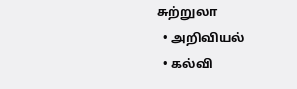சுற்றுலா
  • அறிவியல்
  • கல்வி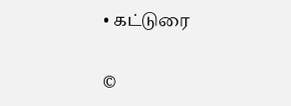• கட்டுரை

©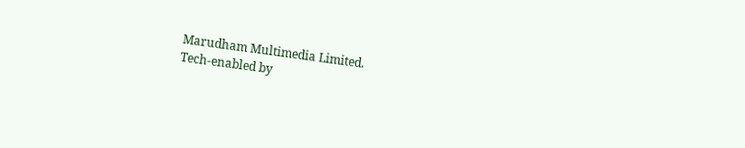Marudham Multimedia Limited.
Tech-enabled by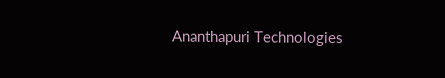Ananthapuri Technologies